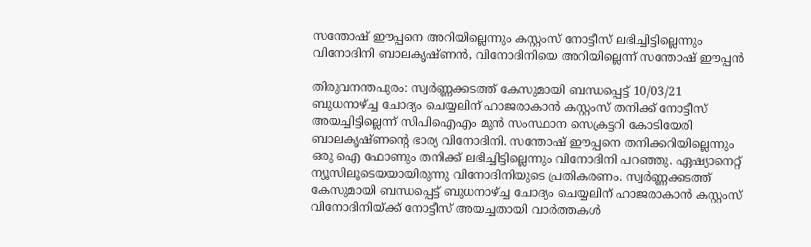സന്തോഷ് ഈപ്പനെ അറിയില്ലെന്നും കസ്റ്റംസ് നോട്ടീസ് ലഭിച്ചിട്ടില്ലെന്നും വിനോദിനി ബാലകൃഷ്ണൻ, വിനോദിനിയെ അറിയില്ലെന്ന് സന്തോഷ് ഈപ്പൻ

തിരുവനന്തപുരം: സ്വര്‍ണ്ണക്കടത്ത് കേസുമായി ബന്ധപ്പെട്ട് 10/03/21 ബുധനാഴ്ച്ച ചോദ്യം ചെയ്യലിന് ഹാജരാകാന്‍ കസ്റ്റംസ് തനിക്ക് നോട്ടീസ് അയച്ചിട്ടില്ലെന്ന് സിപിഐഎം മുന്‍ സംസ്ഥാന സെക്രട്ടറി കോടിയേരി ബാലകൃഷ്ണന്റെ ഭാര്യ വിനോദിനി. സന്തോഷ് ഈപ്പനെ തനിക്കറിയില്ലെന്നും ഒരു ഐ ഫോണും തനിക്ക് ലഭിച്ചിട്ടില്ലെന്നും വിനോദിനി പറഞ്ഞു. ഏഷ്യാനെറ്റ് ന്യൂസിലൂടെയയായിരുന്നു വിനോദിനിയുടെ പ്രതികരണം. സ്വര്‍ണ്ണക്കടത്ത് കേസുമായി ബന്ധപ്പെട്ട് ബുധനാഴ്ച്ച ചോദ്യം ചെയ്യലിന് ഹാജരാകാന്‍ കസ്റ്റംസ് വിനോദിനിയ്ക്ക് നോട്ടീസ് അയച്ചതായി വാര്‍ത്തകള്‍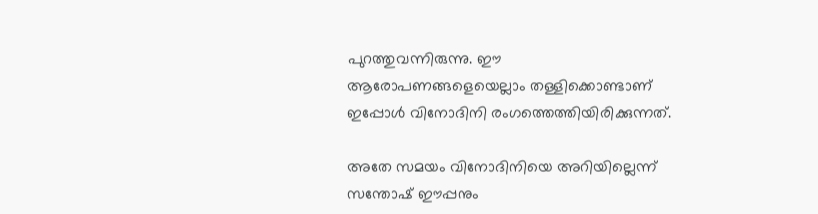പുറത്തുവന്നിരുന്നു. ഈ ആരോപണങ്ങളെയെല്ലാം തള്ളിക്കൊണ്ടാണ് ഇപ്പോള്‍ വിനോദിനി രംഗത്തെത്തിയിരിക്കുന്നത്.

അതേ സമയം വിനോദിനിയെ അറിയില്ലെന്ന് സന്തോഷ് ഈപ്പനും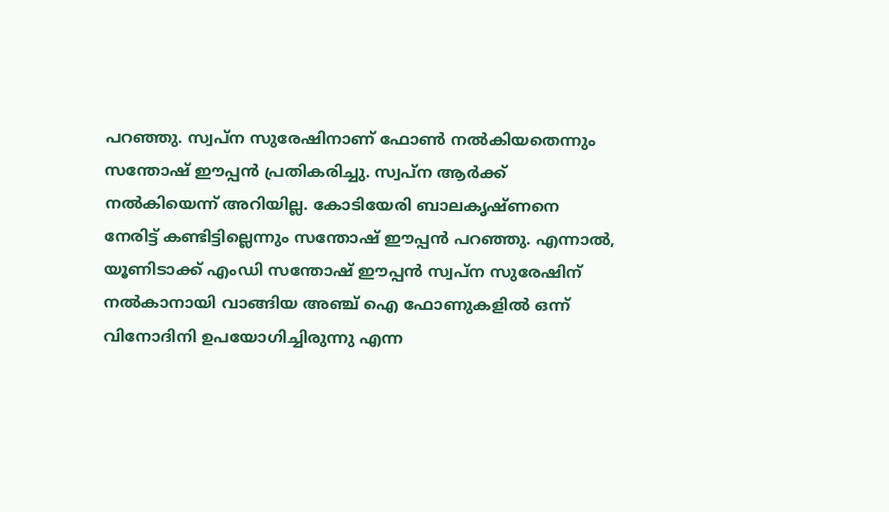പറഞ്ഞു. സ്വപ്ന സുരേഷിനാണ് ഫോൺ നൽകിയതെന്നും സന്തോഷ് ഈപ്പൻ പ്രതികരിച്ചു. സ്വപ്ന ആർക്ക് നൽകിയെന്ന് അറിയില്ല. കോടിയേരി ബാലകൃഷ്ണനെ നേരിട്ട് കണ്ടിട്ടില്ലെന്നും സന്തോഷ് ഈപ്പൻ പറഞ്ഞു. എന്നാൽ, യൂണിടാക്ക് എംഡി സന്തോഷ് ഈപ്പന്‍ സ്വപ്‌ന സുരേഷിന് നല്‍കാനായി വാങ്ങിയ അഞ്ച് ഐ ഫോണുകളില്‍ ഒന്ന് വിനോദിനി ഉപയോഗിച്ചിരുന്നു എന്ന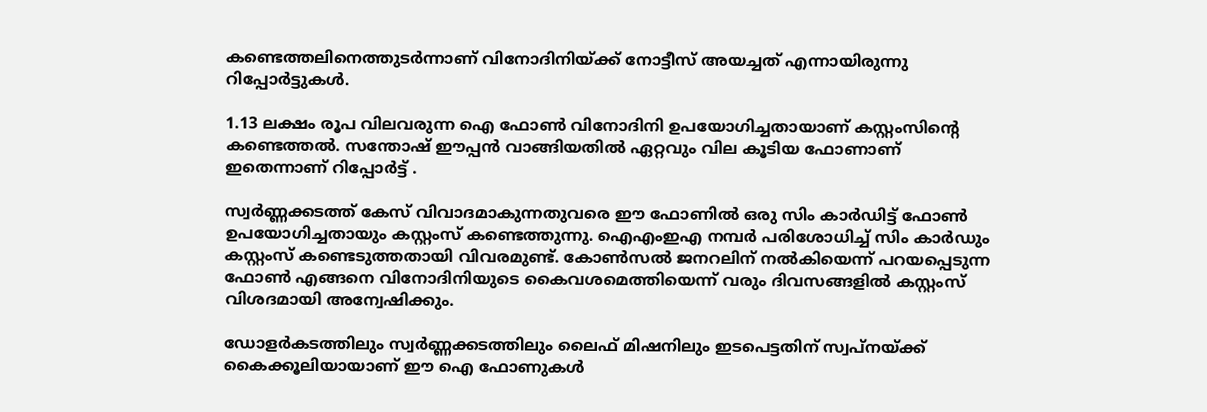കണ്ടെത്തലിനെത്തുടര്‍ന്നാണ് വിനോദിനിയ്ക്ക് നോട്ടീസ് അയച്ചത് എന്നായിരുന്നു റിപ്പോര്‍ട്ടുകള്‍.

1.13 ലക്ഷം രൂപ വിലവരുന്ന ഐ ഫോണ്‍ വിനോദിനി ഉപയോഗിച്ചതായാണ് കസ്റ്റംസിന്റെ കണ്ടെത്തല്‍. സന്തോഷ് ഈപ്പന്‍ വാങ്ങിയതില്‍ ഏറ്റവും വില കൂടിയ ഫോണാണ് ഇതെന്നാണ് റിപ്പോര്‍ട്ട് .

സ്വര്‍ണ്ണക്കടത്ത് കേസ് വിവാദമാകുന്നതുവരെ ഈ ഫോണില്‍ ഒരു സിം കാര്‍ഡിട്ട് ഫോണ്‍ ഉപയോഗിച്ചതായും കസ്റ്റംസ് കണ്ടെത്തുന്നു. ഐഎംഇഎ നമ്പര്‍ പരിശോധിച്ച് സിം കാര്‍ഡും കസ്റ്റംസ് കണ്ടെടുത്തതായി വിവരമുണ്ട്. കോണ്‍സല്‍ ജനറലിന് നല്‍കിയെന്ന് പറയപ്പെടുന്ന ഫോണ്‍ എങ്ങനെ വിനോദിനിയുടെ കൈവശമെത്തിയെന്ന് വരും ദിവസങ്ങളില്‍ കസ്റ്റംസ് വിശദമായി അന്വേഷിക്കും.

ഡോളര്‍കടത്തിലും സ്വര്‍ണ്ണക്കടത്തിലും ലൈഫ് മിഷനിലും ഇടപെട്ടതിന് സ്വപ്‌നയ്ക്ക് കൈക്കൂലിയായാണ് ഈ ഐ ഫോണുകള്‍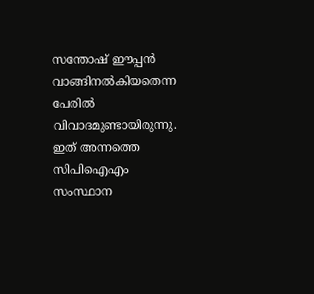സന്തോഷ് ഈപ്പന്‍ വാങ്ങിനല്‍കിയതെന്ന പേരില്‍ വിവാദമുണ്ടായിരുന്നു. ഇത് അന്നത്തെ സിപിഐഎം സംസ്ഥാന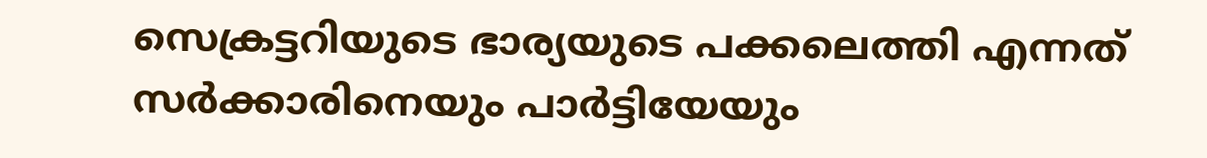സെക്രട്ടറിയുടെ ഭാര്യയുടെ പക്കലെത്തി എന്നത് സര്‍ക്കാരിനെയും പാര്‍ട്ടിയേയും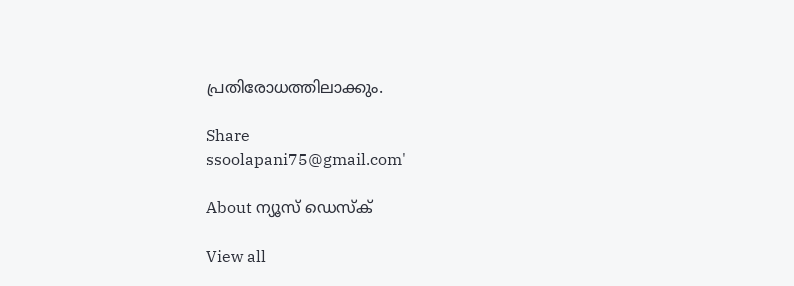പ്രതിരോധത്തിലാക്കും.

Share
ssoolapani75@gmail.com'

About ന്യൂസ് ഡെസ്ക്

View all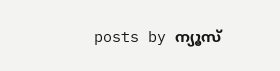posts by ന്യൂസ്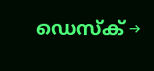ഡെസ്ക് →